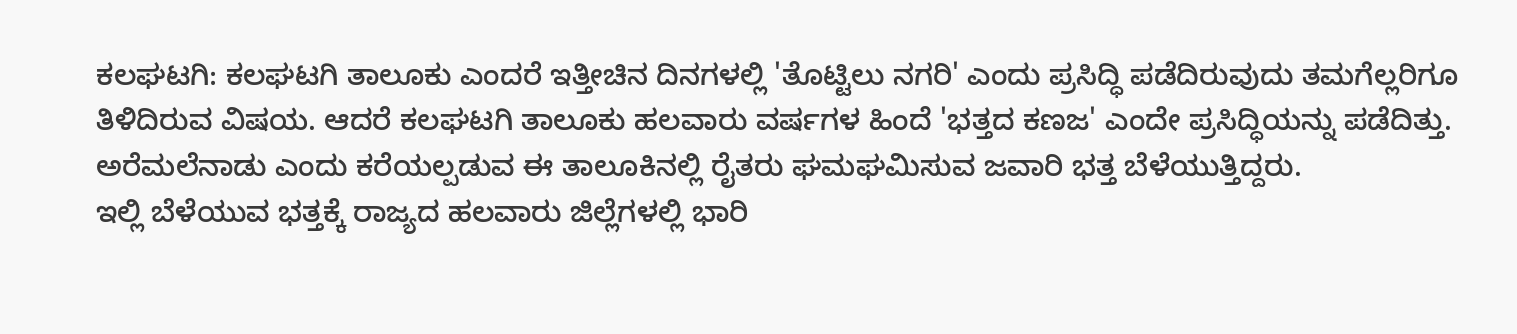ಕಲಘಟಗಿ: ಕಲಘಟಗಿ ತಾಲೂಕು ಎಂದರೆ ಇತ್ತೀಚಿನ ದಿನಗಳಲ್ಲಿ 'ತೊಟ್ಟಿಲು ನಗರಿ' ಎಂದು ಪ್ರಸಿದ್ಧಿ ಪಡೆದಿರುವುದು ತಮಗೆಲ್ಲರಿಗೂ ತಿಳಿದಿರುವ ವಿಷಯ. ಆದರೆ ಕಲಘಟಗಿ ತಾಲೂಕು ಹಲವಾರು ವರ್ಷಗಳ ಹಿಂದೆ 'ಭತ್ತದ ಕಣಜ' ಎಂದೇ ಪ್ರಸಿದ್ಧಿಯನ್ನು ಪಡೆದಿತ್ತು. ಅರೆಮಲೆನಾಡು ಎಂದು ಕರೆಯಲ್ಪಡುವ ಈ ತಾಲೂಕಿನಲ್ಲಿ ರೈತರು ಘಮಘಮಿಸುವ ಜವಾರಿ ಭತ್ತ ಬೆಳೆಯುತ್ತಿದ್ದರು.
ಇಲ್ಲಿ ಬೆಳೆಯುವ ಭತ್ತಕ್ಕೆ ರಾಜ್ಯದ ಹಲವಾರು ಜಿಲ್ಲೆಗಳಲ್ಲಿ ಭಾರಿ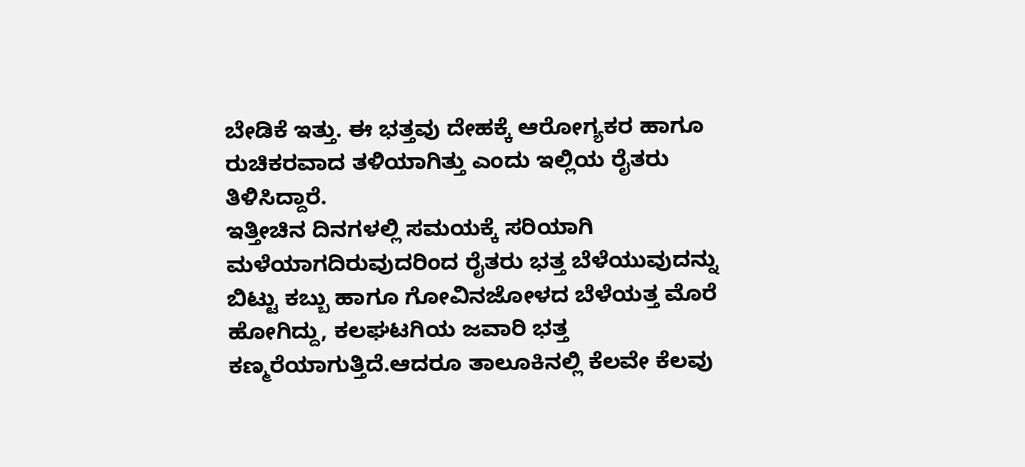ಬೇಡಿಕೆ ಇತ್ತು. ಈ ಭತ್ತವು ದೇಹಕ್ಕೆ ಆರೋಗ್ಯಕರ ಹಾಗೂ ರುಚಿಕರವಾದ ತಳಿಯಾಗಿತ್ತು ಎಂದು ಇಲ್ಲಿಯ ರೈತರು ತಿಳಿಸಿದ್ದಾರೆ.
ಇತ್ತೀಚಿನ ದಿನಗಳಲ್ಲಿ ಸಮಯಕ್ಕೆ ಸರಿಯಾಗಿ ಮಳೆಯಾಗದಿರುವುದರಿಂದ ರೈತರು ಭತ್ತ ಬೆಳೆಯುವುದನ್ನು ಬಿಟ್ಟು ಕಬ್ಬು ಹಾಗೂ ಗೋವಿನಜೋಳದ ಬೆಳೆಯತ್ತ ಮೊರೆ ಹೋಗಿದ್ದು, ಕಲಘಟಗಿಯ ಜವಾರಿ ಭತ್ತ ಕಣ್ಮರೆಯಾಗುತ್ತಿದೆ.ಆದರೂ ತಾಲೂಕಿನಲ್ಲಿ ಕೆಲವೇ ಕೆಲವು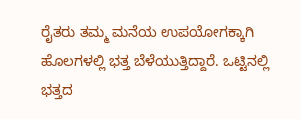ರೈತರು ತಮ್ಮ ಮನೆಯ ಉಪಯೋಗಕ್ಕಾಗಿ ಹೊಲಗಳಲ್ಲಿ ಭತ್ತ ಬೆಳೆಯುತ್ತಿದ್ದಾರೆ. ಒಟ್ಟಿನಲ್ಲಿ ಭತ್ತದ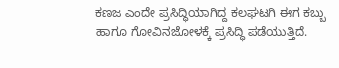ಕಣಜ ಎಂದೇ ಪ್ರಸಿದ್ಧಿಯಾಗಿದ್ದ ಕಲಘಟಗಿ ಈಗ ಕಬ್ಬು ಹಾಗೂ ಗೋವಿನಜೋಳಕ್ಕೆ ಪ್ರಸಿದ್ಧಿ ಪಡೆಯುತ್ತಿದೆ.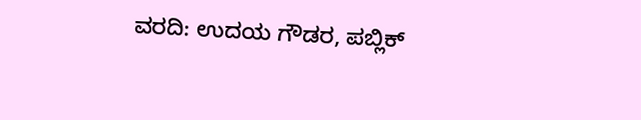ವರದಿ: ಉದಯ ಗೌಡರ, ಪಬ್ಲಿಕ್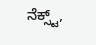ನೆಕ್ಸ್ಟ್,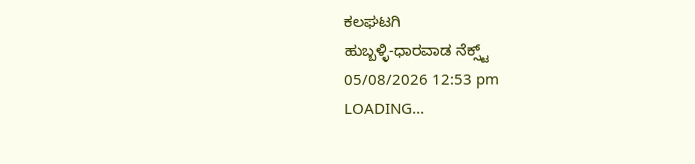ಕಲಘಟಗಿ
ಹುಬ್ಬಳ್ಳಿ-ಧಾರವಾಡ ನೆಕ್ಸ್ಟ್
05/08/2026 12:53 pm
LOADING...